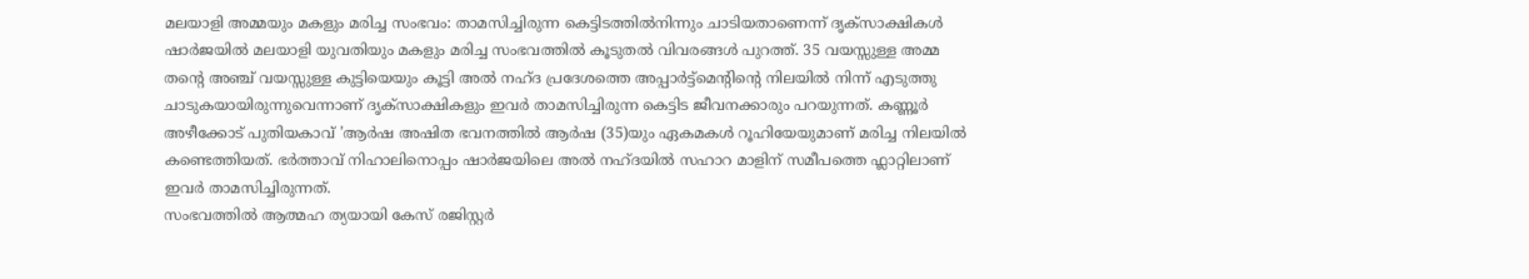മലയാളി അമ്മയും മകളും മരിച്ച സംഭവം: താമസിച്ചിരുന്ന കെട്ടിടത്തിൽനിന്നും ചാടിയതാണെന്ന് ദൃക്സാക്ഷികൾ
ഷാർജയിൽ മലയാളി യുവതിയും മകളും മരിച്ച സംഭവത്തിൽ കൂടുതൽ വിവരങ്ങൾ പുറത്ത്. 35 വയസ്സുള്ള അമ്മ തൻ്റെ അഞ്ച് വയസ്സുള്ള കുട്ടിയെയും കൂട്ടി അൽ നഹ്ദ പ്രദേശത്തെ അപ്പാർട്ട്മെന്റിൻ്റെ നിലയിൽ നിന്ന് എടുത്തു ചാടുകയായിരുന്നുവെന്നാണ് ദൃക്സാക്ഷികളും ഇവർ താമസിച്ചിരുന്ന കെട്ടിട ജീവനക്കാരും പറയുന്നത്. കണ്ണൂർ അഴീക്കോട് പുതിയകാവ് 'ആർഷ അഷിത ഭവനത്തിൽ ആർഷ (35)യും ഏകമകൾ റൂഹിയേയുമാണ് മരിച്ച നിലയിൽ കണ്ടെത്തിയത്. ഭർത്താവ് നിഹാലിനൊപ്പം ഷാർജയിലെ അൽ നഹ്ദയിൽ സഹാറ മാളിന് സമീപത്തെ ഫ്ലാറ്റിലാണ് ഇവർ താമസിച്ചിരുന്നത്.
സംഭവത്തിൽ ആത്മഹ ത്യയായി കേസ് രജിസ്റ്റർ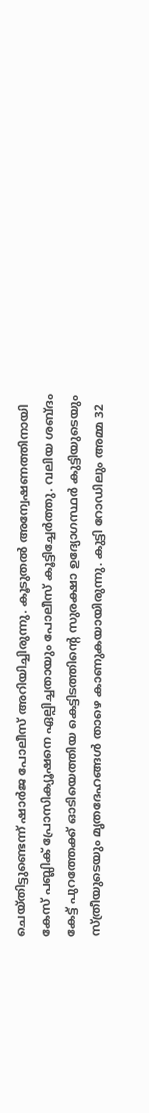ചെയ്തിട്ടുണ്ടെന്ന് ഷാർജ പോലീസ് അറിയിച്ചിരുന്നു. കൂടുതൽ അന്വേഷണത്തിനായി കേസ് പബ്ലിക് പ്രോസിക്യൂഷനെ ഏല്പിച്ചതായും പോലീസ് കൂട്ടിച്ചേർത്തു. വലിയ ശബ്ദം കേട്ട് പുറത്തേക്ക് ഓടിയെത്തിയ കെട്ടിടത്തിന്റെ സുരക്ഷാ ഉദ്യോഗസ്ഥർ കുട്ടിയുടെയും സ്ത്രീയുടെയും മൃതദേഹങ്ങൾ താഴെ കാണുകയായിരുന്നു. കുട്ടി റോഡിലും അമ്മ 32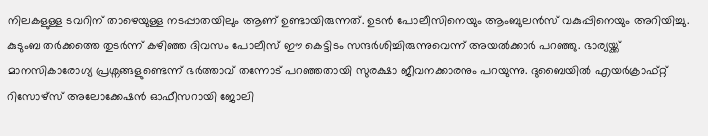നിലകളുള്ള ടവറിന് താഴെയുള്ള നടപ്പാതയിലും ആണ് ഉണ്ടായിരുന്നത്. ഉടൻ പോലീസിനെയും ആംബുലൻസ് വകുപ്പിനെയും അറിയിച്ചു.
കുടുംബ തർക്കത്തെ തുടർന്ന് കഴിഞ്ഞ ദിവസം പോലീസ് ഈ കെട്ടിടം സന്ദർശിച്ചിരുന്നുവെന്ന് അയൽക്കാർ പറഞ്ഞു. ഭാര്യയ്ക്ക് മാനസികാരോഗ്യ പ്രശ്നങ്ങളുണ്ടെന്ന് ഭർത്താവ് തന്നോട് പറഞ്ഞതായി സുരക്ഷാ ജീവനക്കാരനും പറയുന്നു. ദുബൈയിൽ എയർക്രാഫ്റ്റ് റിസോഴ്സ് അലോക്കേഷൻ ഓഫീസറായി ജോലി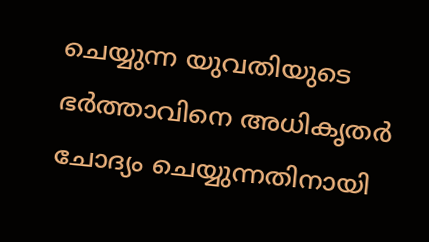ചെയ്യുന്ന യുവതിയുടെ ഭർത്താവിനെ അധികൃതർ ചോദ്യം ചെയ്യുന്നതിനായി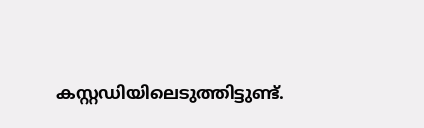കസ്റ്റഡിയിലെടുത്തിട്ടുണ്ട്.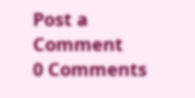Post a Comment
0 Comments